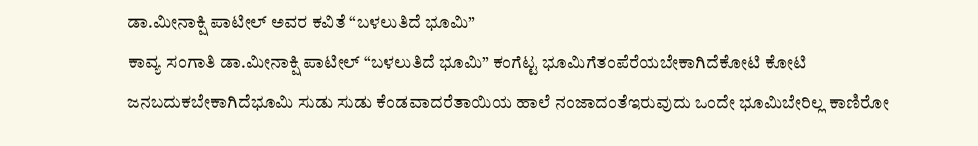ಡಾ.ಮೀನಾಕ್ಷಿ ಪಾಟೀಲ್ ಅವರ ಕವಿತೆ “ಬಳಲುತಿದೆ ಭೂಮಿ”
ಕಾವ್ಯ ಸಂಗಾತಿ ಡಾ.ಮೀನಾಕ್ಷಿ ಪಾಟೀಲ್ “ಬಳಲುತಿದೆ ಭೂಮಿ” ಕಂಗೆಟ್ಟ ಭೂಮಿಗೆತಂಪೆರೆಯಬೇಕಾಗಿದೆಕೋಟಿ ಕೋಟಿ ಜನಬದುಕಬೇಕಾಗಿದೆಭೂಮಿ ಸುಡು ಸುಡು ಕೆಂಡವಾದರೆತಾಯಿಯ ಹಾಲೆ ನಂಜಾದಂತೆಇರುವುದು ಒಂದೇ ಭೂಮಿಬೇರಿಲ್ಲ ಕಾಣಿರೋ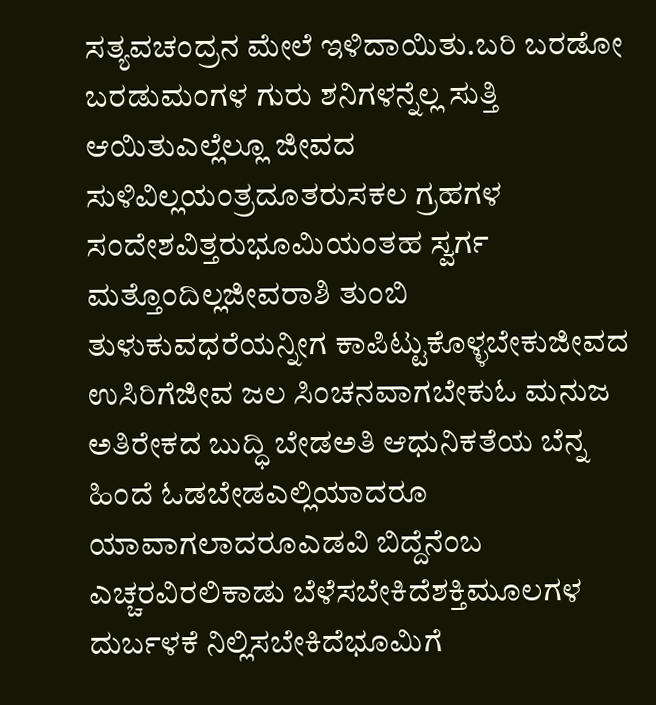ಸತ್ಯವಚಂದ್ರನ ಮೇಲೆ ಇಳಿದಾಯಿತು.ಬರಿ ಬರಡೋ ಬರಡುಮಂಗಳ ಗುರು ಶನಿಗಳನ್ನೆಲ್ಲ ಸುತ್ತಿ ಆಯಿತುಎಲ್ಲೆಲ್ಲೂ ಜೀವದ ಸುಳಿವಿಲ್ಲಯಂತ್ರದೂತರುಸಕಲ ಗ್ರಹಗಳ ಸಂದೇಶವಿತ್ತರುಭೂಮಿಯಂತಹ ಸ್ವರ್ಗ ಮತ್ತೊಂದಿಲ್ಲಜೀವರಾಶಿ ತುಂಬಿ ತುಳುಕುವಧರೆಯನ್ನೀಗ ಕಾಪಿಟ್ಟುಕೊಳ್ಳಬೇಕುಜೀವದ ಉಸಿರಿಗೆಜೀವ ಜಲ ಸಿಂಚನವಾಗಬೇಕುಓ ಮನುಜ ಅತಿರೇಕದ ಬುದ್ಧಿ ಬೇಡಅತಿ ಆಧುನಿಕತೆಯ ಬೆನ್ನ ಹಿಂದೆ ಓಡಬೇಡಎಲ್ಲಿಯಾದರೂ ಯಾವಾಗಲಾದರೂಎಡವಿ ಬಿದ್ದೆನೆಂಬ ಎಚ್ಚರವಿರಲಿಕಾಡು ಬೆಳೆಸಬೇಕಿದೆಶಕ್ತಿಮೂಲಗಳ ದುರ್ಬಳಕೆ ನಿಲ್ಲಿಸಬೇಕಿದೆಭೂಮಿಗೆ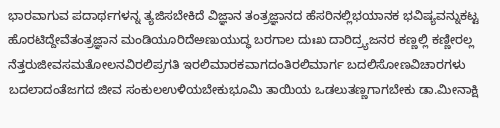ಭಾರವಾಗುವ ಪದಾರ್ಥಗಳನ್ನ ತ್ಯಜಿಸಬೇಕಿದೆ ವಿಜ್ಞಾನ ತಂತ್ರಜ್ಞಾನದ ಹೆಸರಿನಲ್ಲಿಭಯಾನಕ ಭವಿಷ್ಯವನ್ನುಕಟ್ಟ ಹೊರಟಿದ್ದೇವೆತಂತ್ರಜ್ಞಾನ ಮಂಡಿಯೂರಿದೆಅಣುಯುದ್ಧ ಬರಗಾಲ ದುಃಖ ದಾರಿದ್ರ್ಯಜನರ ಕಣ್ಣಲ್ಲಿ ಕಣ್ಣೀರಲ್ಲ ನೆತ್ತರುಜೀವಸಮತೋಲನವಿರಲಿಪ್ರಗತಿ ಇರಲಿಮಾರಕವಾಗದಂತಿರಲಿಮಾರ್ಗ ಬದಲಿಸೋಣವಿಚಾರಗಳು ಬದಲಾದಂತೆಜಗದ ಜೀವ ಸಂಕುಲಉಳಿಯಬೇಕುಭೂಮಿ ತಾಯಿಯ ಒಡಲುತಣ್ಣಗಾಗಬೇಕು ಡಾ.ಮೀನಾಕ್ಷಿ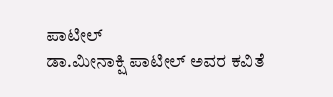ಪಾಟೀಲ್
ಡಾ.ಮೀನಾಕ್ಷಿ ಪಾಟೀಲ್ ಅವರ ಕವಿತೆ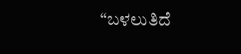“ಬಳಲುತಿದೆ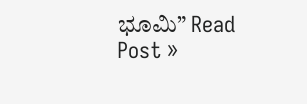ಭೂಮಿ” Read Post »